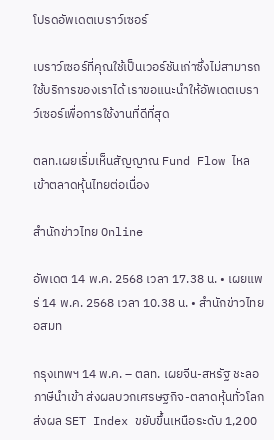โปรดอัพเดตเบราว์เซอร์

เบราว์เซอร์ที่คุณใช้เป็นเวอร์ชันเก่าซึ่งไม่สามารถใช้บริการของเราได้ เราขอแนะนำให้อัพเดตเบราว์เซอร์เพื่อการใช้งานที่ดีที่สุด

ตลท.เผยเริ่มเห็นสัญญาณ Fund Flow ไหลเข้าตลาดหุ้นไทยต่อเนื่อง

สำนักข่าวไทย Online

อัพเดต 14 พ.ค. 2568 เวลา 17.38 น. • เผยแพร่ 14 พ.ค. 2568 เวลา 10.38 น. • สำนักข่าวไทย อสมท

กรุงเทพฯ 14 พ.ค. – ตลท. เผยจีน-สหรัฐ ชะลอภาษีนำเข้า ส่งผลบวกเศรษฐกิจ-ตลาดหุ้นทั่วโลก ส่งผล SET Index ขยับขึ้นเหนือระดับ 1,200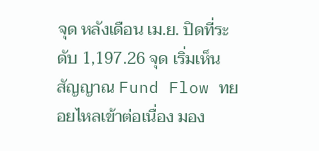จุด หลังเดือน เม.ย. ปิดที่ระดับ 1,197.26 จุด เริ่มเห็นสัญญาณ Fund Flow ทยอยไหลเข้าต่อเนื่อง มอง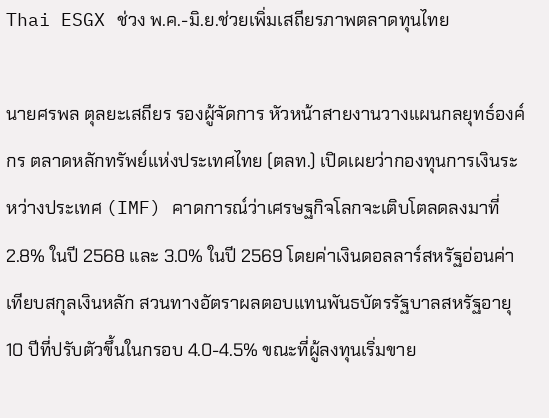Thai ESGX ช่วง พ.ค.-มิ.ย.ช่วยเพิ่มเสถียรภาพตลาดทุนไทย

นายศรพล ตุลยะเสถียร รองผู้จัดการ หัวหน้าสายงานวางแผนกลยุทธ์องค์กร ตลาดหลักทรัพย์แห่งประเทศไทย (ตลท.) เปิดเผยว่ากองทุนการเงินระหว่างประเทศ (IMF) คาดการณ์ว่าเศรษฐกิจโลกจะเติบโตลดลงมาที่ 2.8% ในปี 2568 และ 3.0% ในปี 2569 โดยค่าเงินดอลลาร์สหรัฐอ่อนค่าเทียบสกุลเงินหลัก สวนทางอัตราผลตอบแทนพันธบัตรรัฐบาลสหรัฐอายุ 10 ปีที่ปรับตัวขึ้นในกรอบ 4.0-4.5% ขณะที่ผู้ลงทุนเริ่มขาย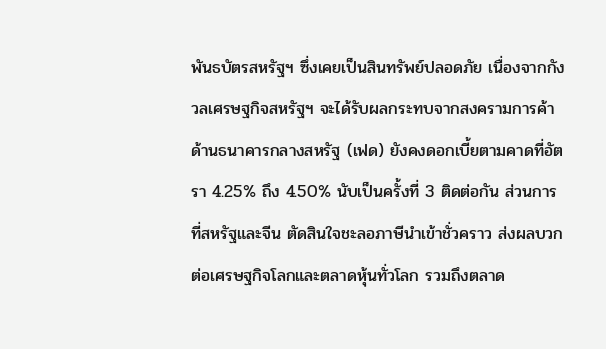พันธบัตรสหรัฐฯ ซึ่งเคยเป็นสินทรัพย์ปลอดภัย เนื่องจากกังวลเศรษฐกิจสหรัฐฯ จะได้รับผลกระทบจากสงครามการค้า ด้านธนาคารกลางสหรัฐ (เฟด) ยังคงดอกเบี้ยตามคาดที่อัตรา 4.25% ถึง 4.50% นับเป็นครั้งที่ 3 ติดต่อกัน ส่วนการที่สหรัฐและจีน ตัดสินใจชะลอภาษีนำเข้าชั่วคราว ส่งผลบวกต่อเศรษฐกิจโลกและตลาดหุ้นทั่วโลก รวมถึงตลาด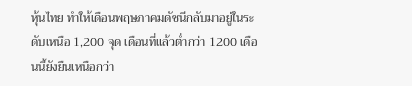หุ้นไทย ทำให้เดือนพฤษภาคมดัชนีกลับมาอยู่ในระดับเหนือ 1,200 จุด เดือนที่แล้วต่ำกว่า 1200 เดือนนี้ยังยืนเหนือกว่า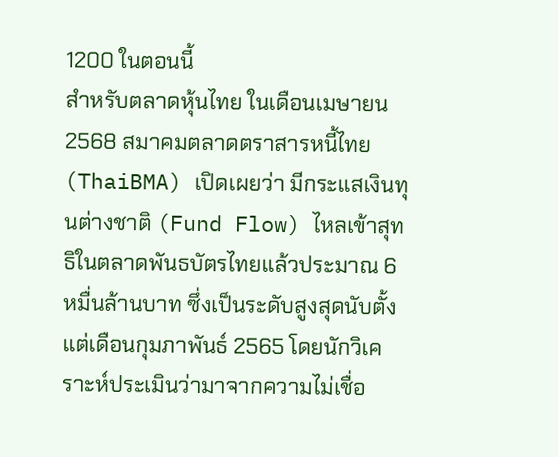1200 ในตอนนี้
สำหรับตลาดหุ้นไทย ในเดือนเมษายน 2568 สมาคมตลาดตราสารหนี้ไทย (ThaiBMA) เปิดเผยว่า มีกระแสเงินทุนต่างชาติ (Fund Flow) ไหลเข้าสุทธิในตลาดพันธบัตรไทยแล้วประมาณ 6 หมื่นล้านบาท ซึ่งเป็นระดับสูงสุดนับตั้งแต่เดือนกุมภาพันธ์ 2565 โดยนักวิเคราะห์ประเมินว่ามาจากความไม่เชื่อ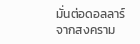มั่นต่อดอลลาร์จากสงคราม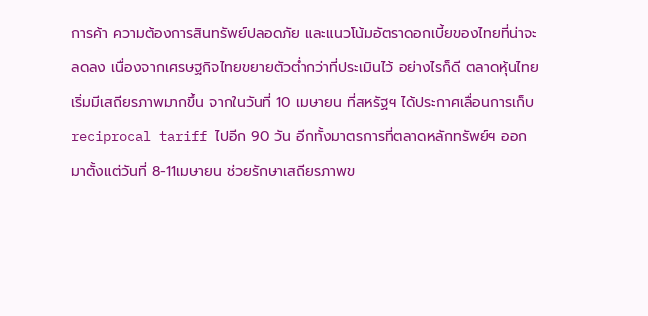การค้า ความต้องการสินทรัพย์ปลอดภัย และแนวโน้มอัตราดอกเบี้ยของไทยที่น่าจะลดลง เนื่องจากเศรษฐกิจไทยขยายตัวต่ำกว่าที่ประเมินไว้ อย่างไรก็ดี ตลาดหุ้นไทยเริ่มมีเสถียรภาพมากขึ้น จากในวันที่ 10 เมษายน ที่สหรัฐฯ ได้ประกาศเลื่อนการเก็บ reciprocal tariff ไปอีก 90 วัน อีกทั้งมาตรการที่ตลาดหลักทรัพย์ฯ ออกมาตั้งแต่วันที่ 8-11เมษายน ช่วยรักษาเสถียรภาพข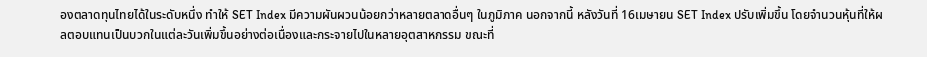องตลาดทุนไทยได้ในระดับหนึ่ง ทำให้ SET Index มีความผันผวนน้อยกว่าหลายตลาดอื่นๆ ในภูมิภาค นอกจากนี้ หลังวันที่ 16เมษายน SET Index ปรับเพิ่มขึ้น โดยจำนวนหุ้นที่ให้ผลตอบแทนเป็นบวกในแต่ละวันเพิ่มขึ้นอย่างต่อเนื่องและกระจายไปในหลายอุตสาหกรรม ขณะที่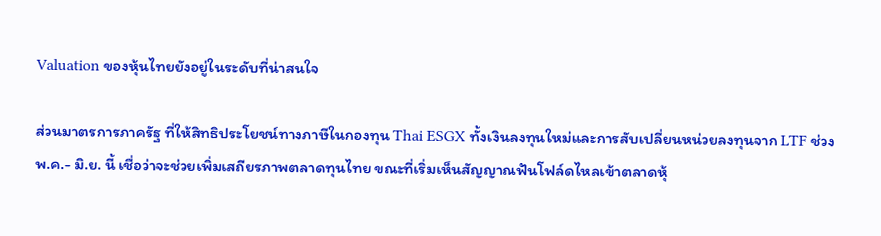Valuation ของหุ้นไทยยังอยู่ในระดับที่น่าสนใจ

ส่วนมาตรการภาครัฐ ที่ให้สิทธิประโยชน์ทางภาษีในกองทุน Thai ESGX ทั้งเงินลงทุนใหม่และการสับเปลี่ยนหน่วยลงทุนจาก LTF ช่วง พ.ค.- มิ.ย. นี้ เชื่อว่าจะช่วยเพิ่มเสถียรภาพตลาดทุนไทย ขณะที่เริ่มเห็นสัญญาณฟันโฟล์ดไหลเข้าตลาดหุ้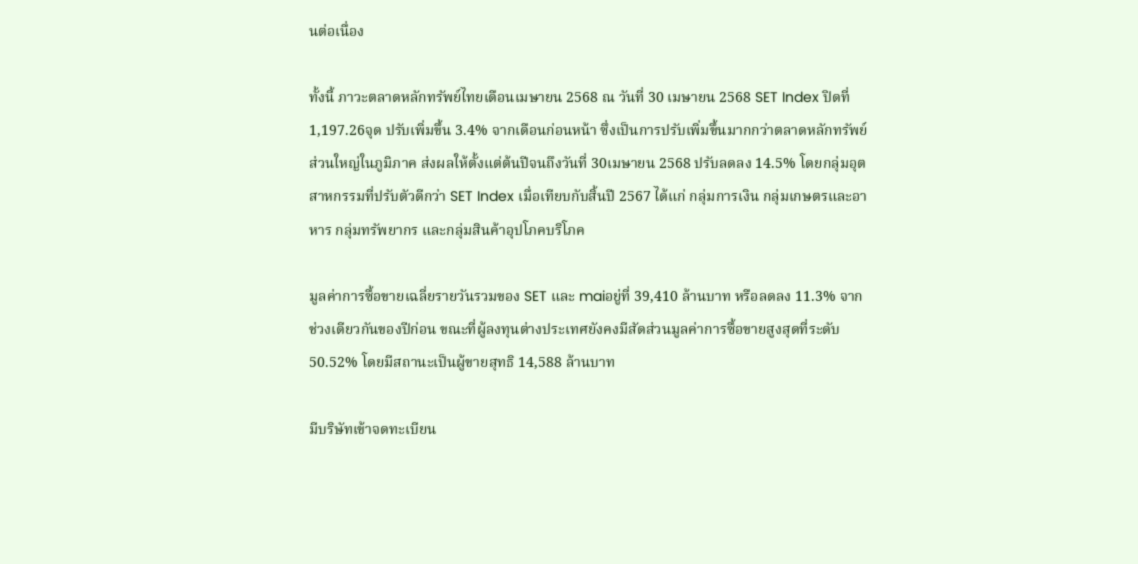นต่อเนื่อง

ทั้งนี้ ภาวะตลาดหลักทรัพย์ไทยเดือนเมษายน 2568 ณ วันที่ 30 เมษายน 2568 SET Index ปิดที่ 1,197.26จุด ปรับเพิ่มขึ้น 3.4% จากเดือนก่อนหน้า ซึ่งเป็นการปรับเพิ่มขึ้นมากกว่าตลาดหลักทรัพย์ส่วนใหญ่ในภูมิภาค ส่งผลให้ตั้งแต่ต้นปีจนถึงวันที่ 30เมษายน 2568 ปรับลดลง 14.5% โดยกลุ่มอุตสาหกรรมที่ปรับตัวดีกว่า SET Index เมื่อเทียบกับสิ้นปี 2567 ได้แก่ กลุ่มการเงิน กลุ่มเกษตรและอาหาร กลุ่มทรัพยากร และกลุ่มสินค้าอุปโภคบริโภค

มูลค่าการซื้อขายเฉลี่ยรายวันรวมของ SET และ maiอยู่ที่ 39,410 ล้านบาท หรือลดลง 11.3% จากช่วงเดียวกันของปีก่อน ขณะที่ผู้ลงทุนต่างประเทศยังคงมีสัดส่วนมูลค่าการซื้อขายสูงสุดที่ระดับ 50.52% โดยมีสถานะเป็นผู้ขายสุทธิ 14,588 ล้านบาท

มีบริษัทเข้าจดทะเบียน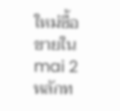ใหม่ซื้อขายใน mai 2 หลักท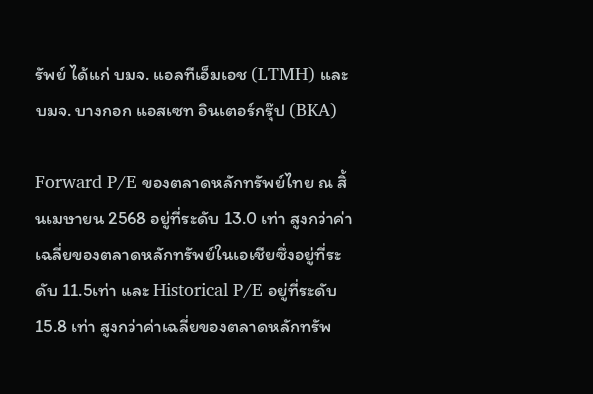รัพย์ ได้แก่ บมจ. แอลทีเอ็มเอช (LTMH) และบมจ. บางกอก แอสเซท อินเตอร์กรุ๊ป (BKA)

Forward P/E ของตลาดหลักทรัพย์ไทย ณ สิ้นเมษายน 2568 อยู่ที่ระดับ 13.0 เท่า สูงกว่าค่าเฉลี่ยของตลาดหลักทรัพย์ในเอเชียซึ่งอยู่ที่ระดับ 11.5เท่า และ Historical P/E อยู่ที่ระดับ 15.8 เท่า สูงกว่าค่าเฉลี่ยของตลาดหลักทรัพ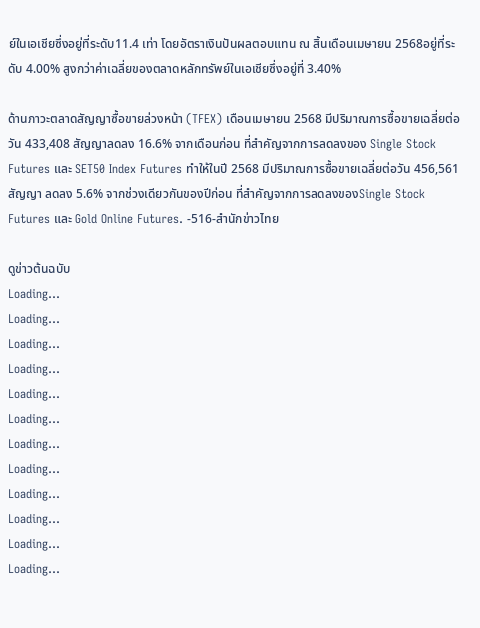ย์ในเอเชียซึ่งอยู่ที่ระดับ11.4 เท่า โดยอัตราเงินปันผลตอบแทน ณ สิ้นเดือนเมษายน 2568อยู่ที่ระดับ 4.00% สูงกว่าค่าเฉลี่ยของตลาดหลักทรัพย์ในเอเชียซึ่งอยู่ที่ 3.40%

ด้านภาวะตลาดสัญญาซื้อขายล่วงหน้า (TFEX) เดือนเมษายน 2568 มีปริมาณการซื้อขายเฉลี่ยต่อวัน 433,408 สัญญาลดลง 16.6% จากเดือนก่อน ที่สำคัญจากการลดลงของ Single Stock Futures และ SET50 Index Futures ทำให้ในปี 2568 มีปริมาณการซื้อขายเฉลี่ยต่อวัน 456,561 สัญญา ลดลง 5.6% จากช่วงเดียวกันของปีก่อน ที่สำคัญจากการลดลงของSingle Stock Futures และ Gold Online Futures. -516-สำนักข่าวไทย

ดูข่าวต้นฉบับ
Loading...
Loading...
Loading...
Loading...
Loading...
Loading...
Loading...
Loading...
Loading...
Loading...
Loading...
Loading...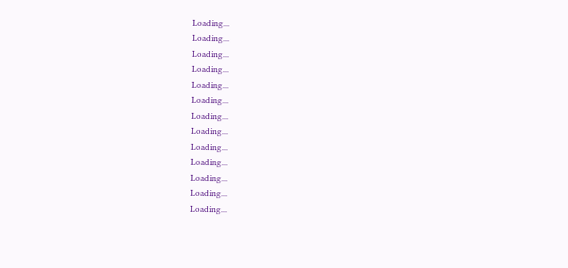Loading...
Loading...
Loading...
Loading...
Loading...
Loading...
Loading...
Loading...
Loading...
Loading...
Loading...
Loading...
Loading...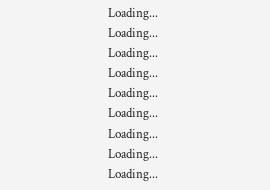Loading...
Loading...
Loading...
Loading...
Loading...
Loading...
Loading...
Loading...
Loading...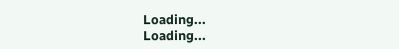Loading...
Loading...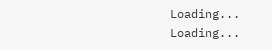Loading...
Loading...